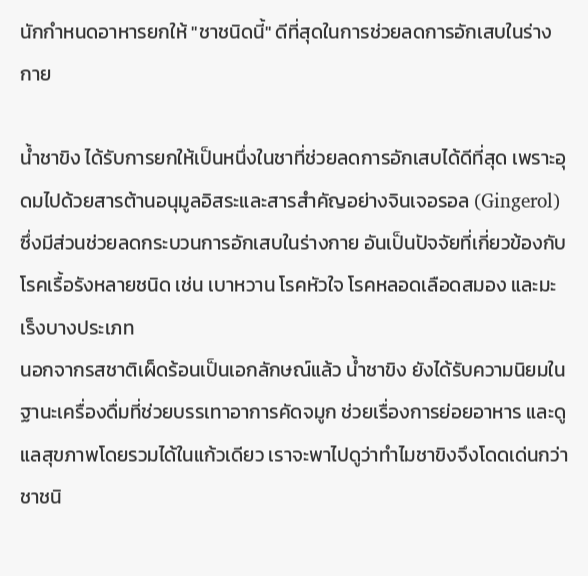นักกำหนดอาหารยกให้ "ชาชนิดนี้" ดีที่สุดในการช่วยลดการอักเสบในร่างกาย

น้ำชาขิง ได้รับการยกให้เป็นหนึ่งในชาที่ช่วยลดการอักเสบได้ดีที่สุด เพราะอุดมไปด้วยสารต้านอนุมูลอิสระและสารสำคัญอย่างจินเจอรอล (Gingerol) ซึ่งมีส่วนช่วยลดกระบวนการอักเสบในร่างกาย อันเป็นปัจจัยที่เกี่ยวข้องกับโรคเรื้อรังหลายชนิด เช่น เบาหวาน โรคหัวใจ โรคหลอดเลือดสมอง และมะเร็งบางประเภท
นอกจากรสชาติเผ็ดร้อนเป็นเอกลักษณ์แล้ว น้ำชาขิง ยังได้รับความนิยมในฐานะเครื่องดื่มที่ช่วยบรรเทาอาการคัดจมูก ช่วยเรื่องการย่อยอาหาร และดูแลสุขภาพโดยรวมได้ในแก้วเดียว เราจะพาไปดูว่าทำไมชาขิงจึงโดดเด่นกว่าชาชนิ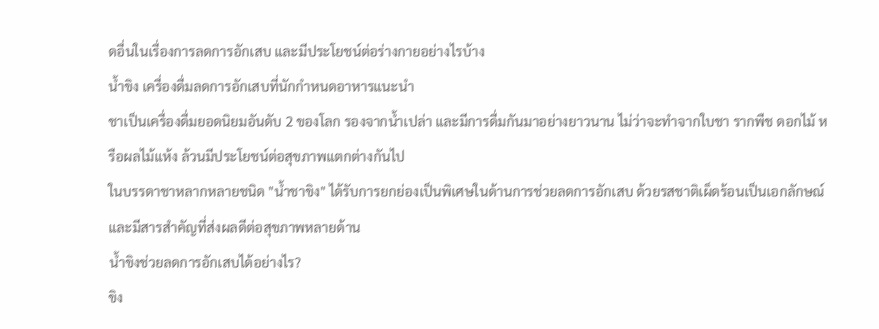ดอื่นในเรื่องการลดการอักเสบ และมีประโยชน์ต่อร่างกายอย่างไรบ้าง
น้ำขิง เครื่องดื่มลดการอักเสบที่นักกำหนดอาหารแนะนำ
ชาเป็นเครื่องดื่มยอดนิยมอันดับ 2 ของโลก รองจากน้ำเปล่า และมีการดื่มกันมาอย่างยาวนาน ไม่ว่าจะทำจากใบชา รากพืช ดอกไม้ หรือผลไม้แห้ง ล้วนมีประโยชน์ต่อสุขภาพแตกต่างกันไป
ในบรรดาชาหลากหลายชนิด "น้ำชาขิง" ได้รับการยกย่องเป็นพิเศษในด้านการช่วยลดการอักเสบ ด้วยรสชาติเผ็ดร้อนเป็นเอกลักษณ์ และมีสารสำคัญที่ส่งผลดีต่อสุขภาพหลายด้าน
น้ำขิงช่วยลดการอักเสบได้อย่างไร?
ขิง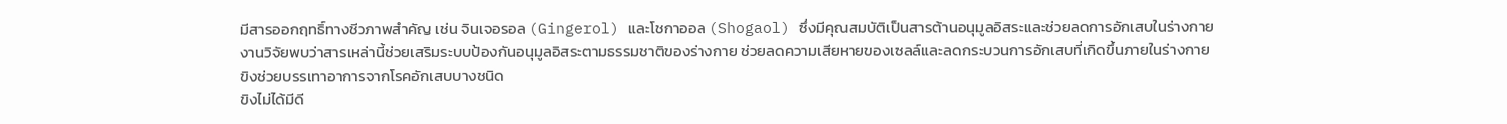มีสารออกฤทธิ์ทางชีวภาพสำคัญ เช่น จินเจอรอล (Gingerol) และโชกาออล (Shogaol) ซึ่งมีคุณสมบัติเป็นสารต้านอนุมูลอิสระและช่วยลดการอักเสบในร่างกาย
งานวิจัยพบว่าสารเหล่านี้ช่วยเสริมระบบป้องกันอนุมูลอิสระตามธรรมชาติของร่างกาย ช่วยลดความเสียหายของเซลล์และลดกระบวนการอักเสบที่เกิดขึ้นภายในร่างกาย
ขิงช่วยบรรเทาอาการจากโรคอักเสบบางชนิด
ขิงไม่ได้มีดี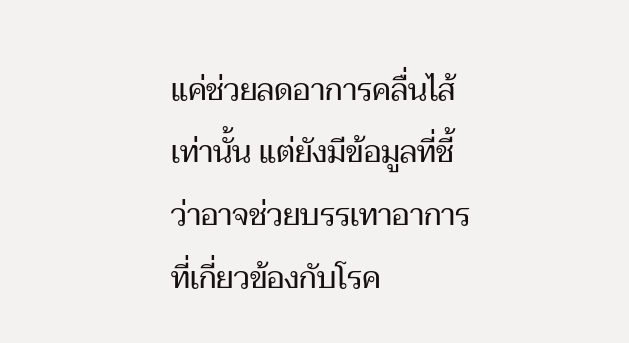แค่ช่วยลดอาการคลื่นไส้เท่านั้น แต่ยังมีข้อมูลที่ชี้ว่าอาจช่วยบรรเทาอาการที่เกี่ยวข้องกับโรค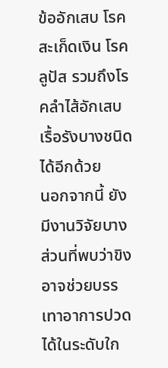ข้ออักเสบ โรคสะเก็ดเงิน โรคลูปัส รวมถึงโรคลำไส้อักเสบเรื้อรังบางชนิดได้อีกด้วย
นอกจากนี้ ยังมีงานวิจัยบางส่วนที่พบว่าขิงอาจช่วยบรรเทาอาการปวดได้ในระดับใก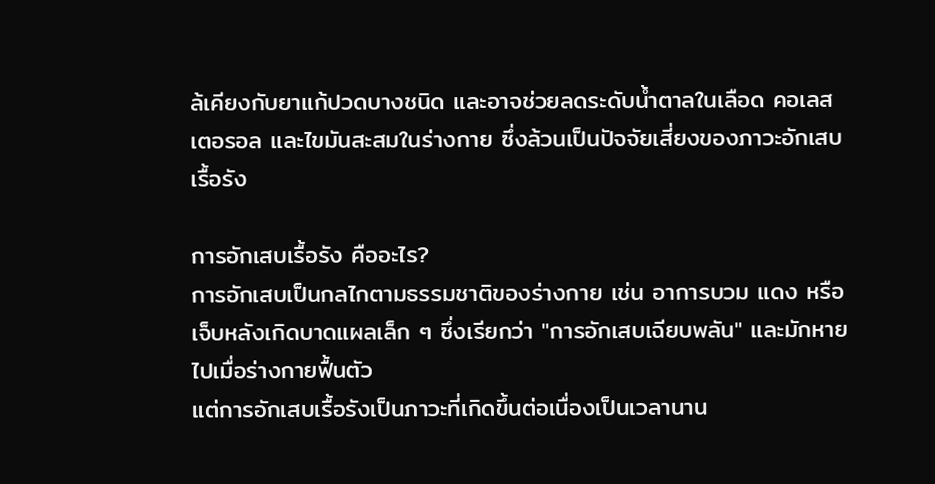ล้เคียงกับยาแก้ปวดบางชนิด และอาจช่วยลดระดับน้ำตาลในเลือด คอเลสเตอรอล และไขมันสะสมในร่างกาย ซึ่งล้วนเป็นปัจจัยเสี่ยงของภาวะอักเสบเรื้อรัง

การอักเสบเรื้อรัง คืออะไร?
การอักเสบเป็นกลไกตามธรรมชาติของร่างกาย เช่น อาการบวม แดง หรือเจ็บหลังเกิดบาดแผลเล็ก ๆ ซึ่งเรียกว่า "การอักเสบเฉียบพลัน" และมักหายไปเมื่อร่างกายฟื้นตัว
แต่การอักเสบเรื้อรังเป็นภาวะที่เกิดขึ้นต่อเนื่องเป็นเวลานาน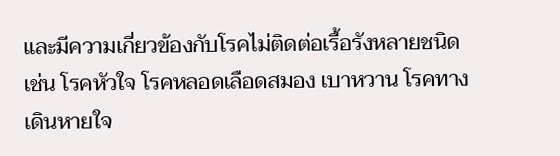และมีความเกี่ยวข้องกับโรคไม่ติดต่อเรื้อรังหลายชนิด เช่น โรคหัวใจ โรคหลอดเลือดสมอง เบาหวาน โรคทางเดินหายใจ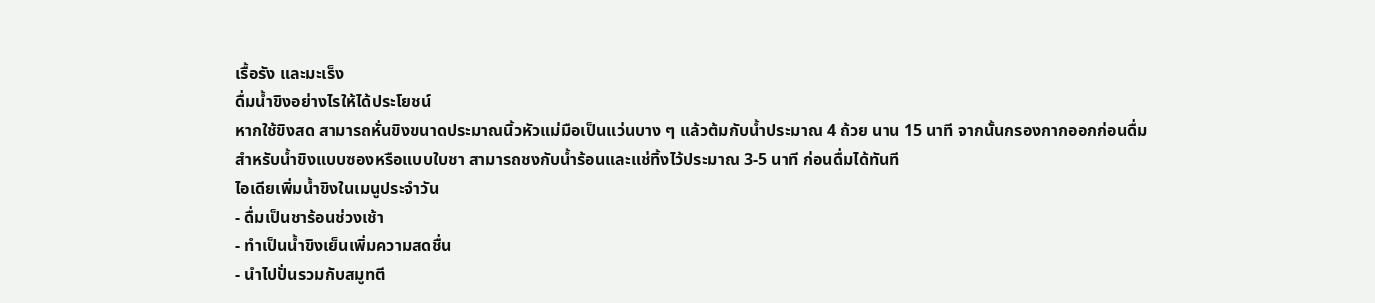เรื้อรัง และมะเร็ง
ดื่มน้ำขิงอย่างไรให้ได้ประโยชน์
หากใช้ขิงสด สามารถหั่นขิงขนาดประมาณนิ้วหัวแม่มือเป็นแว่นบาง ๆ แล้วต้มกับน้ำประมาณ 4 ถ้วย นาน 15 นาที จากนั้นกรองกากออกก่อนดื่ม
สำหรับน้ำขิงแบบซองหรือแบบใบชา สามารถชงกับน้ำร้อนและแช่ทิ้งไว้ประมาณ 3-5 นาที ก่อนดื่มได้ทันที
ไอเดียเพิ่มน้ำขิงในเมนูประจำวัน
- ดื่มเป็นชาร้อนช่วงเช้า
- ทำเป็นน้ำขิงเย็นเพิ่มความสดชื่น
- นำไปปั่นรวมกับสมูทตี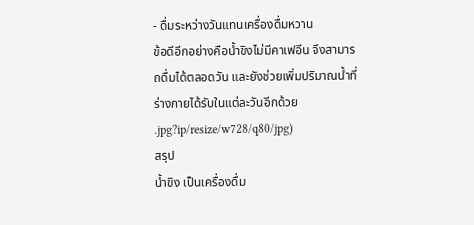- ดื่มระหว่างวันแทนเครื่องดื่มหวาน
ข้อดีอีกอย่างคือน้ำขิงไม่มีคาเฟอีน จึงสามารถดื่มได้ตลอดวัน และยังช่วยเพิ่มปริมาณน้ำที่ร่างกายได้รับในแต่ละวันอีกด้วย
.jpg?ip/resize/w728/q80/jpg)
สรุป
น้ำขิง เป็นเครื่องดื่ม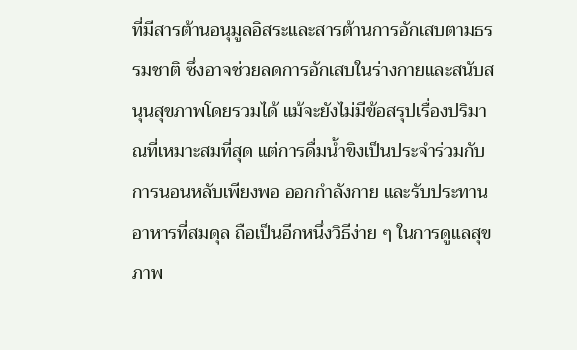ที่มีสารต้านอนุมูลอิสระและสารต้านการอักเสบตามธรรมชาติ ซึ่งอาจช่วยลดการอักเสบในร่างกายและสนับสนุนสุขภาพโดยรวมได้ แม้จะยังไม่มีข้อสรุปเรื่องปริมาณที่เหมาะสมที่สุด แต่การดื่มน้ำขิงเป็นประจำร่วมกับการนอนหลับเพียงพอ ออกกำลังกาย และรับประทานอาหารที่สมดุล ถือเป็นอีกหนึ่งวิธีง่าย ๆ ในการดูแลสุขภาพ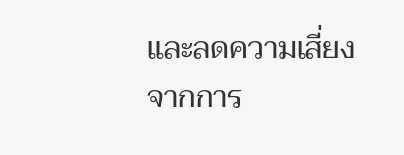และลดความเสี่ยงจากการ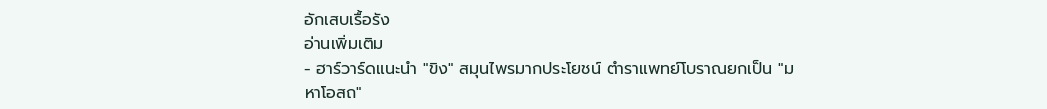อักเสบเรื้อรัง
อ่านเพิ่มเติม
- ฮาร์วาร์ดแนะนำ "ขิง" สมุนไพรมากประโยชน์ ตำราแพทย์โบราณยกเป็น "มหาโอสถ"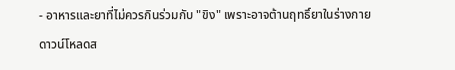- อาหารและยาที่ไม่ควรกินร่วมกับ "ขิง" เพราะอาจต้านฤทธิ์ยาในร่างกาย
ดาวน์โหลดส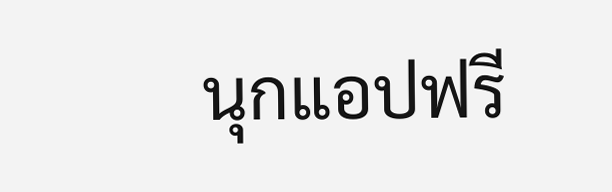นุกแอปฟรี